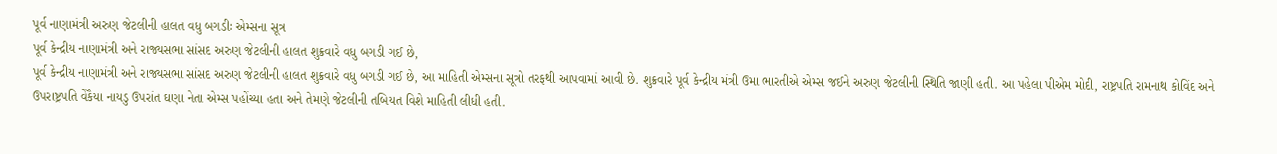પૂર્વ નાણામંત્રી અરુણ જેટલીની હાલત વધુ બગડીઃ એમ્સના સૂત્ર
પૂર્વ કેન્દ્રીય નાણામંત્રી અને રાજ્યસભા સાંસદ અરુણ જેટલીની હાલત શુક્રવારે વધુ બગડી ગઈ છે,
પૂર્વ કેન્દ્રીય નાણામંત્રી અને રાજ્યસભા સાંસદ અરુણ જેટલીની હાલત શુક્રવારે વધુ બગડી ગઈ છે, આ માહિતી એમ્સના સૂત્રો તરફથી આપવામાં આવી છે. શુક્રવારે પૂર્વ કેન્દ્રીય મંત્રી ઉમા ભારતીએ એમ્સ જઈને અરુણ જેટલીની સ્થિતિ જાણી હતી. આ પહેલા પીએમ મોદી, રાષ્ટ્રપતિ રામનાથ કોવિંદ અને ઉપરાષ્ટ્રપતિ વેંકૈયા નાયડુ ઉપરાંત ઘણા નેતા એમ્સ પહોંચ્યા હતા અને તેમણે જેટલીની તબિયત વિશે માહિતી લીધી હતી.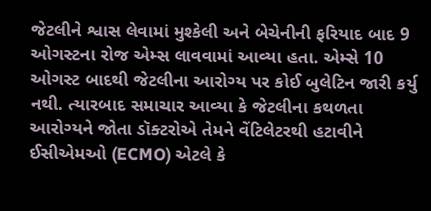જેટલીને શ્વાસ લેવામાં મુશ્કેલી અને બેચેનીની ફરિયાદ બાદ 9 ઓગસ્ટના રોજ એમ્સ લાવવામાં આવ્યા હતા. એમ્સે 10 ઓગસ્ટ બાદથી જેટલીના આરોગ્ય પર કોઈ બુલેટિન જારી કર્યુ નથી. ત્યારબાદ સમાચાર આવ્યા કે જેટલીના કથળતા આરોગ્યને જોતા ડૉક્ટરોએ તેમને વેંટિલેટરથી હટાવીને ઈસીએમઓ (ECMO) એટલે કે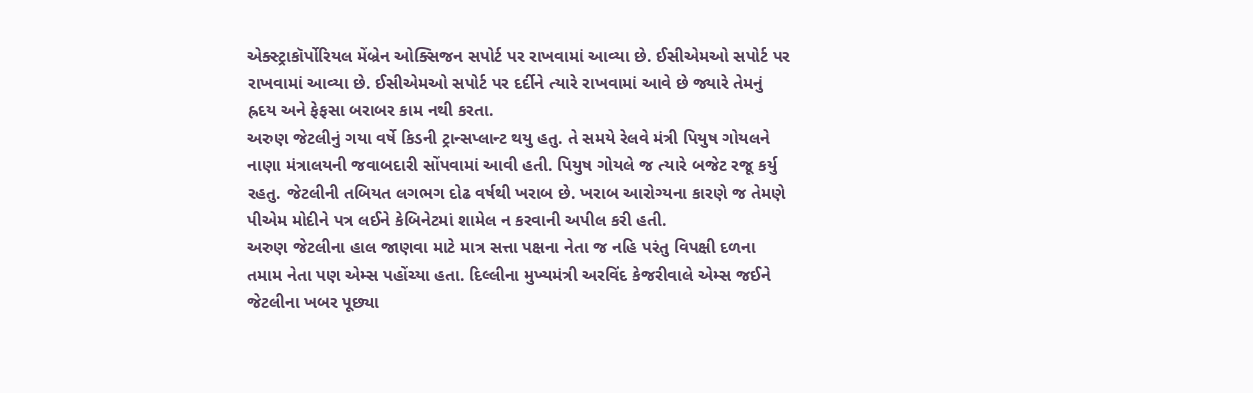એક્સ્ટ્રાકૉર્પોરિયલ મેંબ્રેન ઓક્સિજન સપોર્ટ પર રાખવામાં આવ્યા છે. ઈસીએમઓ સપોર્ટ પર રાખવામાં આવ્યા છે. ઈસીએમઓ સપોર્ટ પર દર્દીને ત્યારે રાખવામાં આવે છે જ્યારે તેમનું હ્રદય અને ફેફસા બરાબર કામ નથી કરતા.
અરુણ જેટલીનું ગયા વર્ષે કિડની ટ્રાન્સપ્લાન્ટ થયુ હતુ. તે સમયે રેલવે મંત્રી પિયુષ ગોયલને નાણા મંત્રાલયની જવાબદારી સોંપવામાં આવી હતી. પિયુષ ગોયલે જ ત્યારે બજેટ રજૂ કર્યુ રહતુ. જેટલીની તબિયત લગભગ દોઢ વર્ષથી ખરાબ છે. ખરાબ આરોગ્યના કારણે જ તેમણે પીએમ મોદીને પત્ર લઈને કેબિનેટમાં શામેલ ન કરવાની અપીલ કરી હતી.
અરુણ જેટલીના હાલ જાણવા માટે માત્ર સત્તા પક્ષના નેતા જ નહિ પરંતુ વિપક્ષી દળના તમામ નેતા પણ એમ્સ પહોંચ્યા હતા. દિલ્લીના મુખ્યમંત્રી અરવિંદ કેજરીવાલે એમ્સ જઈને જેટલીના ખબર પૂછ્યા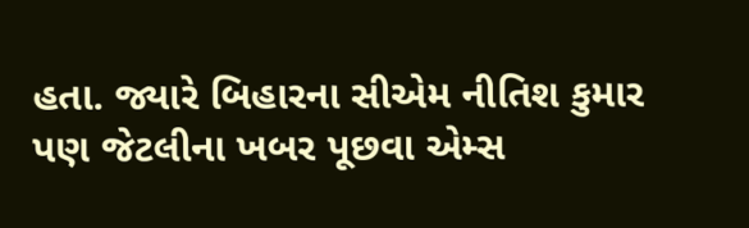હતા. જ્યારે બિહારના સીએમ નીતિશ કુમાર પણ જેટલીના ખબર પૂછવા એમ્સ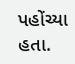પહોંચ્યા હતા.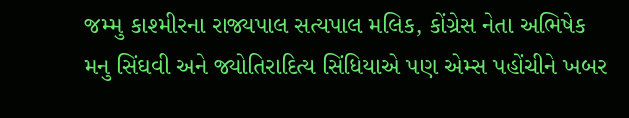જમ્મુ કાશ્મીરના રાજ્યપાલ સત્યપાલ મલિક, કોંગ્રેસ નેતા અભિષેક મનુ સિંઘવી અને જ્યોતિરાદિત્ય સિંધિયાએ પણ એમ્સ પહોંચીને ખબર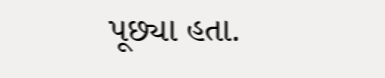પૂછ્યા હતા.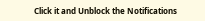Click it and Unblock the Notifications